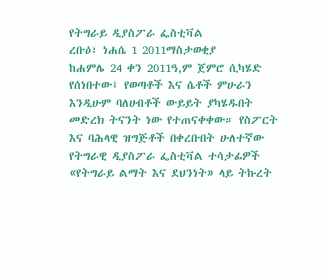የትግራይ ዲያስፖራ ፌስቲቫል
ረቡዕ፣ ነሐሴ 1 2011ማስታወቂያ
ከሐምሌ 24 ቀን 2011ዓ,ም ጀምሮ ሲካሄድ የሰነበተው፤ የወጣቶች እና ሴቶች ምሁራን እንዲሁም ባለሀብቶች ውይይት ያካሄዱበት መድረክ ትናንት ነው የተጠናቀቀው። የስፖርት እና ባሕላዊ ዝግጅቶች በቀረቡበት ሁለተኛው የትግራዊ ዲያስፖራ ፌስቲቫል ተሳታፊዎች «የትግራይ ልማት እና ደህንነት» ላይ ትኩረት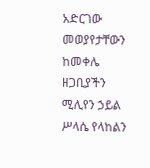አድርገው መወያየታቸውን ከመቀሌ ዘጋቢያችን ሚሊየን ኃይል ሥላሴ የላከልን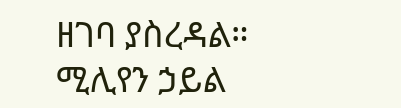ዘገባ ያስረዳል።
ሚሊየን ኃይል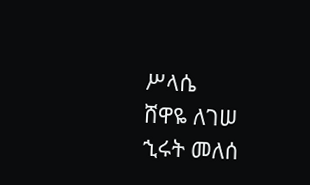ሥላሴ
ሸዋዬ ለገሠ
ኂሩት መለሰ